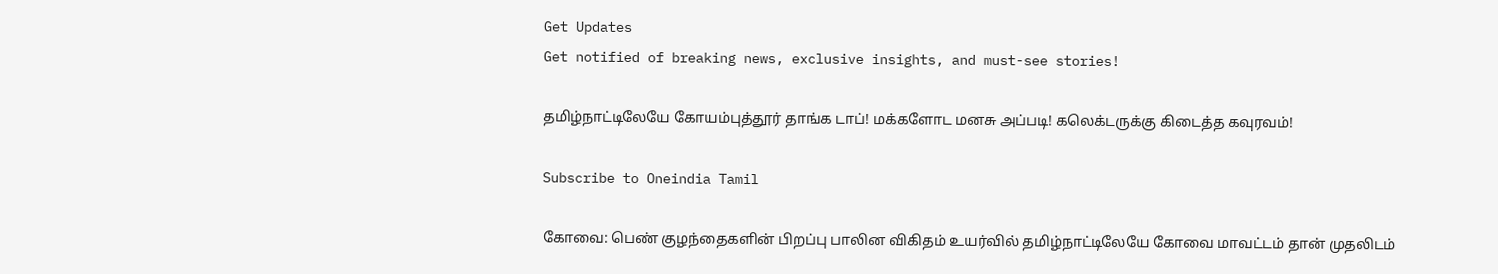Get Updates
Get notified of breaking news, exclusive insights, and must-see stories!

தமிழ்நாட்டிலேயே கோயம்புத்தூர் தாங்க டாப்! மக்களோட மனசு அப்படி! கலெக்டருக்கு கிடைத்த கவுரவம்!

Subscribe to Oneindia Tamil

கோவை: பெண் குழந்தைகளின் பிறப்பு பாலின விகிதம் உயர்வில் தமிழ்நாட்டிலேயே கோவை மாவட்டம் தான் முதலிடம்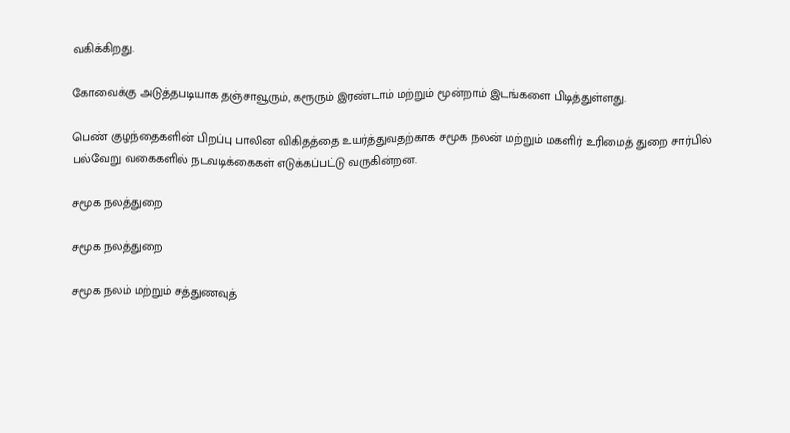வகிக்கிறது.

கோவைக்கு அடுத்தபடியாக தஞ்சாவூரும், கரூரும் இரண்டாம் மற்றும் மூன்றாம் இடங்களை பிடித்துள்ளது.

பெண் குழந்தைகளின் பிறப்பு பாலின விகிதத்தை உயர்த்துவதற்காக சமூக நலன் மற்றும் மகளிர் உரிமைத் துறை சார்பில் பல்வேறு வகைகளில் நடவடிக்கைகள் எடுக்கப்பட்டு வருகின்றன.

சமூக நலத்துறை

சமூக நலத்துறை

சமூக நலம் மற்றும் சத்துணவுத்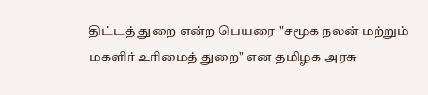திட்டத் துறை என்ற பெயரை "சமூக நலன் மற்றும் மகளிர் உரிமைத் துறை" என தமிழக அரசு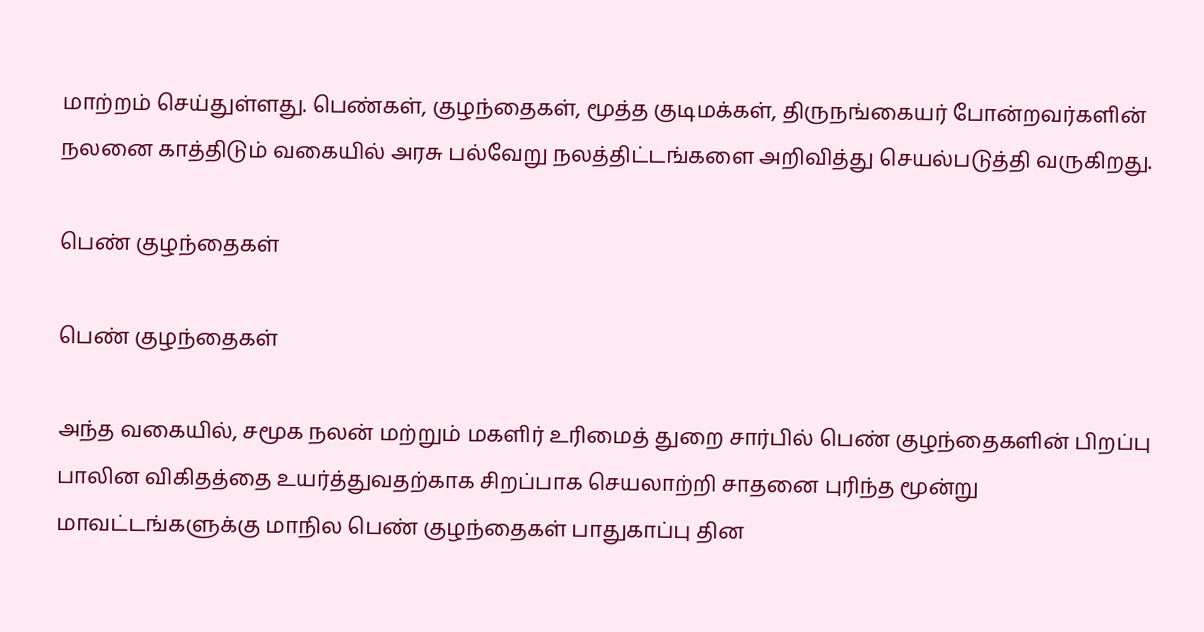மாற்றம் செய்துள்ளது. பெண்கள், குழந்தைகள், மூத்த குடிமக்கள், திருநங்கையர் போன்றவர்களின் நலனை காத்திடும் வகையில் அரசு பல்வேறு நலத்திட்டங்களை அறிவித்து செயல்படுத்தி வருகிறது.

பெண் குழந்தைகள்

பெண் குழந்தைகள்

அந்த வகையில், சமூக நலன் மற்றும் மகளிர் உரிமைத் துறை சார்பில் பெண் குழந்தைகளின் பிறப்பு பாலின விகிதத்தை உயர்த்துவதற்காக சிறப்பாக செயலாற்றி சாதனை புரிந்த மூன்று மாவட்டங்களுக்கு மாநில பெண் குழந்தைகள் பாதுகாப்பு தின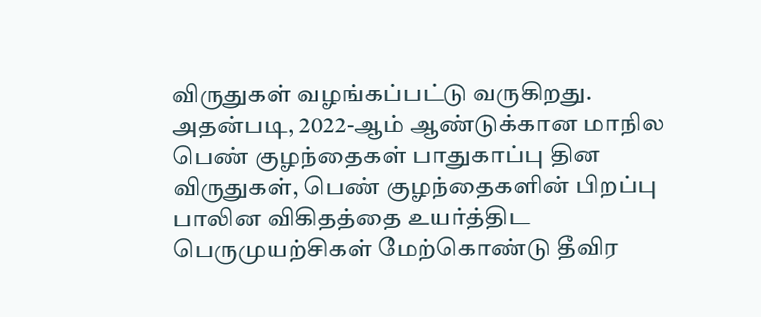விருதுகள் வழங்கப்பட்டு வருகிறது. அதன்படி, 2022-ஆம் ஆண்டுக்கான மாநில பெண் குழந்தைகள் பாதுகாப்பு தின விருதுகள், பெண் குழந்தைகளின் பிறப்பு பாலின விகிதத்தை உயர்த்திட பெருமுயற்சிகள் மேற்கொண்டு தீவிர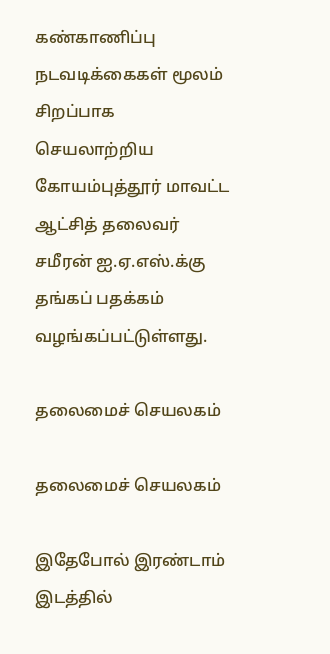கண்காணிப்பு நடவடிக்கைகள் மூலம் சிறப்பாக செயலாற்றிய கோயம்புத்தூர் மாவட்ட ஆட்சித் தலைவர் சமீரன் ஐ.ஏ.எஸ்.க்கு தங்கப் பதக்கம் வழங்கப்பட்டுள்ளது.

தலைமைச் செயலகம்

தலைமைச் செயலகம்

இதேபோல் இரண்டாம் இடத்தில்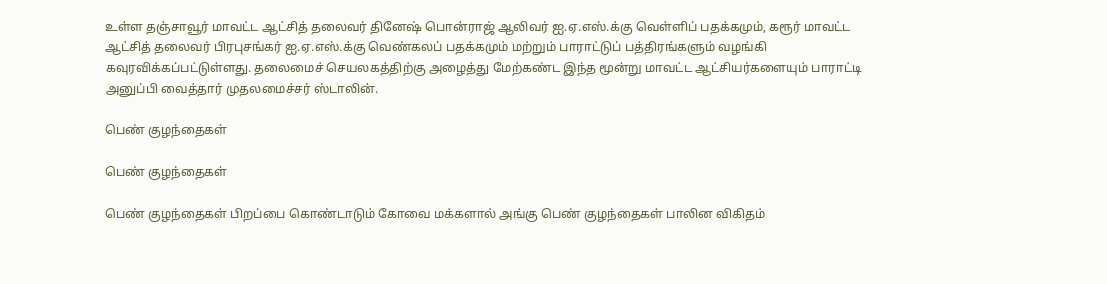உள்ள தஞ்சாவூர் மாவட்ட ஆட்சித் தலைவர் தினேஷ் பொன்ராஜ் ஆலிவர் ஐ.ஏ.எஸ்.க்கு வெள்ளிப் பதக்கமும், கரூர் மாவட்ட ஆட்சித் தலைவர் பிரபுசங்கர் ஐ.ஏ.எஸ்.க்கு வெண்கலப் பதக்கமும் மற்றும் பாராட்டுப் பத்திரங்களும் வழங்கி கவுரவிக்கப்பட்டுள்ளது. தலைமைச் செயலகத்திற்கு அழைத்து மேற்கண்ட இந்த மூன்று மாவட்ட ஆட்சியர்களையும் பாராட்டி அனுப்பி வைத்தார் முதலமைச்சர் ஸ்டாலின்.

பெண் குழந்தைகள்

பெண் குழந்தைகள்

பெண் குழந்தைகள் பிறப்பை கொண்டாடும் கோவை மக்களால் அங்கு பெண் குழந்தைகள் பாலின விகிதம்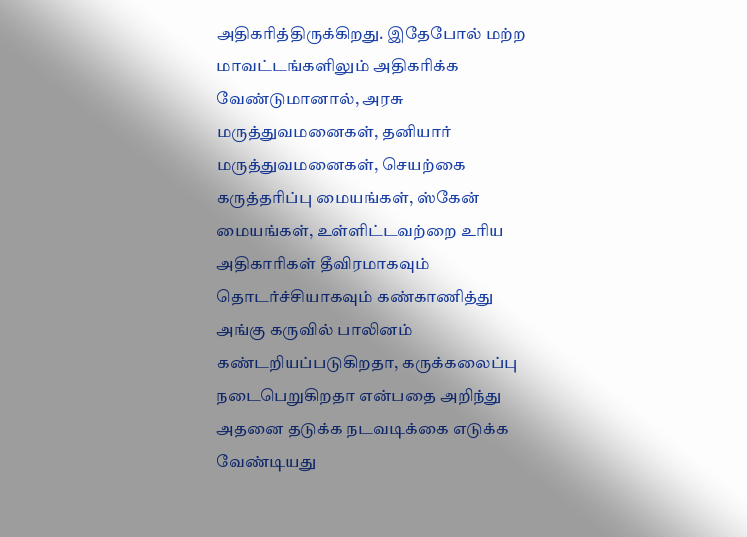அதிகரித்திருக்கிறது. இதேபோல் மற்ற மாவட்டங்களிலும் அதிகரிக்க வேண்டுமானால், அரசு மருத்துவமனைகள், தனியார் மருத்துவமனைகள், செயற்கை கருத்தரிப்பு மையங்கள், ஸ்கேன் மையங்கள், உள்ளிட்டவற்றை உரிய அதிகாரிகள் தீவிரமாகவும் தொடர்ச்சியாகவும் கண்காணித்து அங்கு கருவில் பாலினம் கண்டறியப்படுகிறதா, கருக்கலைப்பு நடைபெறுகிறதா என்பதை அறிந்து அதனை தடுக்க நடவடிக்கை எடுக்க வேண்டியது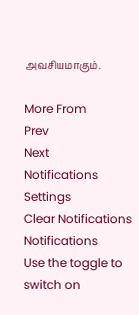அவசியமாகும்.

More From
Prev
Next
Notifications
Settings
Clear Notifications
Notifications
Use the toggle to switch on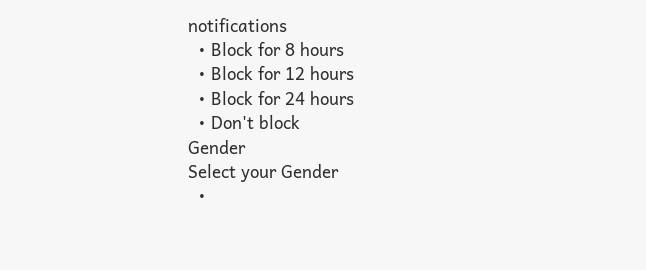notifications
  • Block for 8 hours
  • Block for 12 hours
  • Block for 24 hours
  • Don't block
Gender
Select your Gender
  •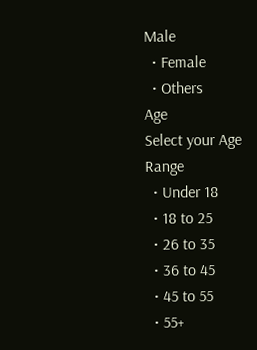Male
  • Female
  • Others
Age
Select your Age Range
  • Under 18
  • 18 to 25
  • 26 to 35
  • 36 to 45
  • 45 to 55
  • 55+